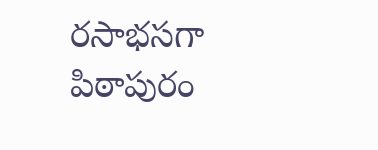రసాభసగా పిఠాపురం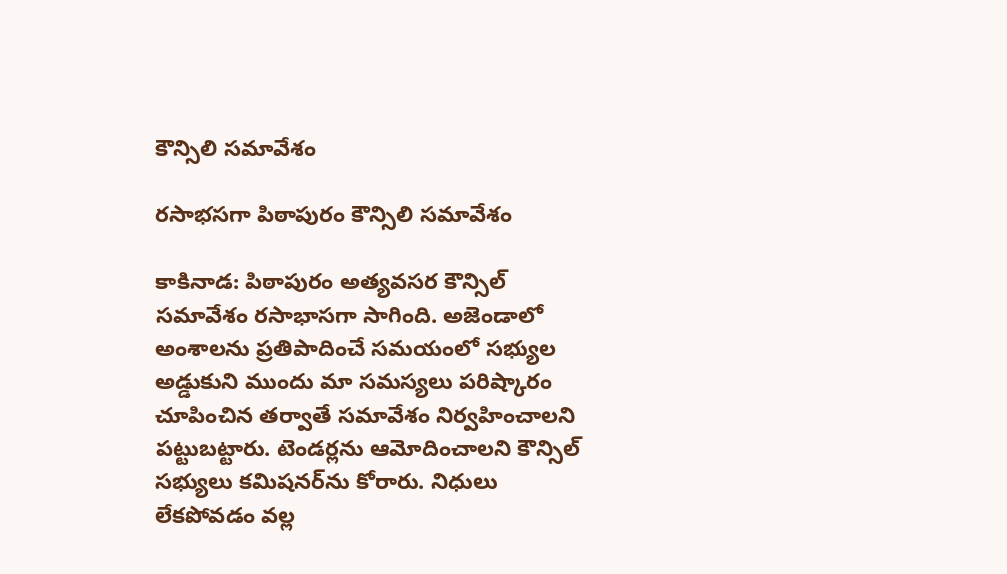కౌన్సిలి సమావేశం

రసాభసగా పిఠాపురం కౌన్సిలి సమావేశం

కాకినాడ: పిఠాపురం అత్యవసర కౌన్సిల్ సమావేశం రసాభాసగా సాగింది. అజెండాలో అంశాలను ప్రతిపాదించే సమయంలో సభ్యుల అడ్డుకుని ముందు మా సమస్యలు పరిష్కారం చూపించిన తర్వాతే సమావేశం నిర్వహించాలని పట్టుబట్టారు. టెండర్లను ఆమోదించాలని కౌన్సిల్ సభ్యులు కమిషనర్‌ను కోరారు. నిధులు లేకపోవడం వల్ల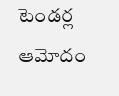టెండర్ల ఆమోదం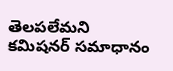తెలపలేమని కమిషనర్ సమాధానం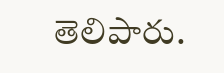తెలిపారు.